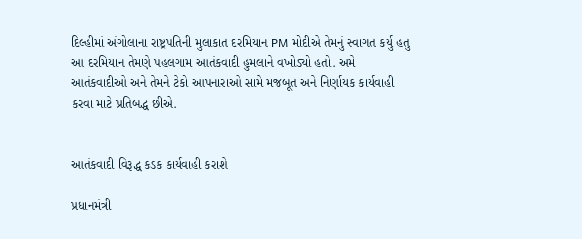દિલ્હીમાં અંગોલાના રાષ્ટ્રપતિની મુલાકાત દરમિયાન PM મોદીએ તેમનું સ્વાગત કર્યુ હતુ આ દરમિયાન તેમણે પહલગામ આતંકવાદી હુમલાને વખોડ્યો હતો. અમે આતંકવાદીઓ અને તેમને ટેકો આપનારાઓ સામે મજબૂત અને નિર્ણાયક કાર્યવાહી કરવા માટે પ્રતિબદ્ધ છીએ.


આતંકવાદી વિરૂદ્ધ કડક કાર્યવાહી કરાશે

પ્રધાનમંત્રી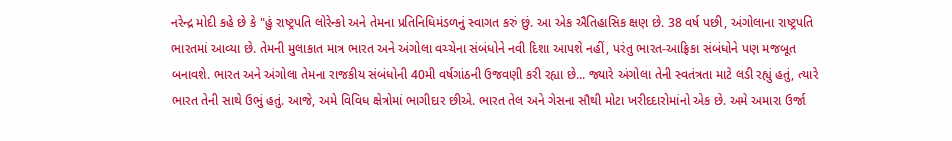નરેન્દ્ર મોદી કહે છે કે "હું રાષ્ટ્રપતિ લોરેન્કો અને તેમના પ્રતિનિધિમંડળનું સ્વાગત કરું છું. આ એક ઐતિહાસિક ક્ષણ છે. 38 વર્ષ પછી, અંગોલાના રાષ્ટ્રપતિ ભારતમાં આવ્યા છે. તેમની મુલાકાત માત્ર ભારત અને અંગોલા વચ્ચેના સંબંધોને નવી દિશા આપશે નહીં, પરંતુ ભારત-આફ્રિકા સંબંધોને પણ મજબૂત બનાવશે. ભારત અને અંગોલા તેમના રાજકીય સંબંધોની 40મી વર્ષગાંઠની ઉજવણી કરી રહ્યા છે... જ્યારે અંગોલા તેની સ્વતંત્રતા માટે લડી રહ્યું હતું, ત્યારે ભારત તેની સાથે ઉભું હતું. આજે, અમે વિવિધ ક્ષેત્રોમાં ભાગીદાર છીએ. ભારત તેલ અને ગેસના સૌથી મોટા ખરીદદારોમાંનો એક છે. અમે અમારા ઉર્જા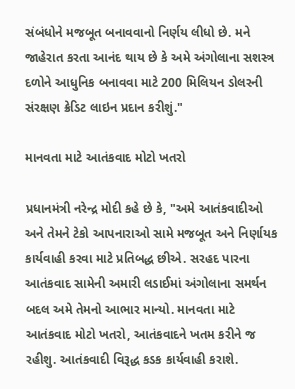સંબંધોને મજબૂત બનાવવાનો નિર્ણય લીધો છે. મને જાહેરાત કરતા આનંદ થાય છે કે અમે અંગોલાના સશસ્ત્ર દળોને આધુનિક બનાવવા માટે 200 મિલિયન ડોલરની સંરક્ષણ ક્રેડિટ લાઇન પ્રદાન કરીશું."

માનવતા માટે આતંકવાદ મોટો ખતરો

પ્રધાનમંત્રી નરેન્દ્ર મોદી કહે છે કે, "અમે આતંકવાદીઓ અને તેમને ટેકો આપનારાઓ સામે મજબૂત અને નિર્ણાયક કાર્યવાહી કરવા માટે પ્રતિબદ્ધ છીએ. સરહદ પારના આતંકવાદ સામેની અમારી લડાઈમાં અંગોલાના સમર્થન બદલ અમે તેમનો આભાર માન્યો. માનવતા માટે આતંકવાદ મોટો ખતરો, આતંકવાદને ખતમ કરીને જ રહીશુ. આતંકવાદી વિરૂદ્ધ કડક કાર્યવાહી કરાશે.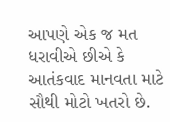આપણે એક જ મત ધરાવીએ છીએ કે આતંકવાદ માનવતા માટે સૌથી મોટો ખતરો છે.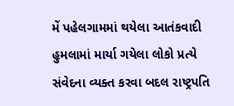મેં પહેલગામમાં થયેલા આતંકવાદી હુમલામાં માર્યા ગયેલા લોકો પ્રત્યે સંવેદના વ્યક્ત કરવા બદલ રાષ્ટ્રપતિ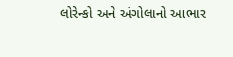લોરેન્કો અને અંગોલાનો આભાર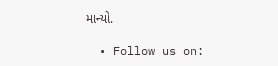માન્યો.

  • Follow us on: